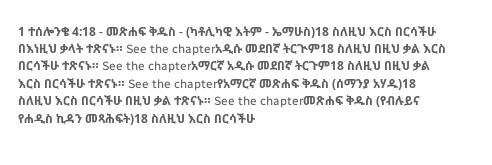1 ተሰሎንቄ 4:18 - መጽሐፍ ቅዱስ - (ካቶሊካዊ እትም - ኤማሁስ)18 ስለዚህ እርስ በርሳችሁ በእነዚህ ቃላት ተጽናኑ። See the chapterአዲሱ መደበኛ ትርጒም18 ስለዚህ በዚህ ቃል እርስ በርሳችሁ ተጽናኑ። See the chapterአማርኛ አዲሱ መደበኛ ትርጉም18 ስለዚህ በዚህ ቃል እርስ በርሳችሁ ተጽናኑ። See the chapterየአማርኛ መጽሐፍ ቅዱስ (ሰማንያ አሃዱ)18 ስለዚህ እርስ በርሳችሁ በዚህ ቃል ተጽናኑ። See the chapterመጽሐፍ ቅዱስ (የብሉይና የሐዲስ ኪዳን መጻሕፍት)18 ስለዚህ እርስ በርሳችሁ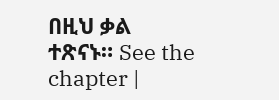በዚህ ቃል ተጽናኑ። See the chapter |